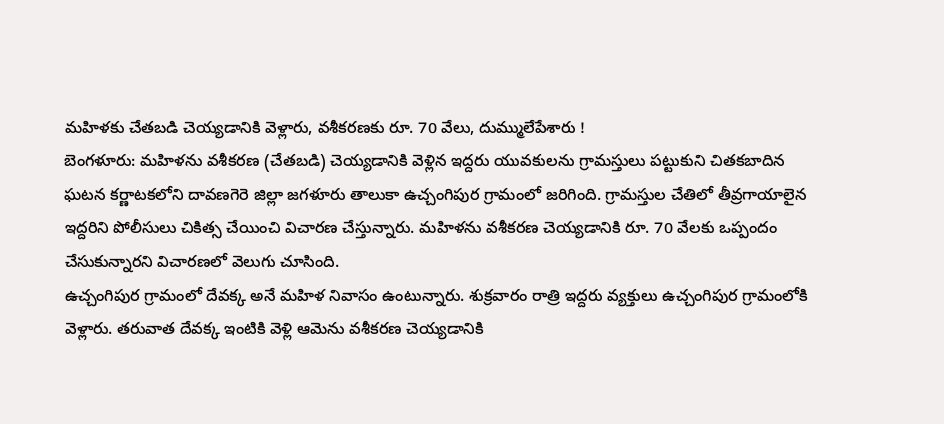మహిళకు చేతబడి చెయ్యడానికి వెళ్లారు, వశీకరణకు రూ. 70 వేలు, దుమ్ములేపేశారు !
బెంగళూరు: మహిళను వశీకరణ (చేతబడి) చెయ్యడానికి వెళ్లిన ఇద్దరు యువకులను గ్రామస్తులు పట్టుకుని చితకబాదిన ఘటన కర్ణాటకలోని దావణగెరె జిల్లా జగళూరు తాలుకా ఉచ్చంగిపుర గ్రామంలో జరిగింది. గ్రామస్తుల చేతిలో తీవ్రగాయాలైన ఇద్దరిని పోలీసులు చికిత్స చేయించి విచారణ చేస్తున్నారు. మహిళను వశీకరణ చెయ్యడానికి రూ. 70 వేలకు ఒప్పందం చేసుకున్నారని విచారణలో వెలుగు చూసింది.
ఉచ్చంగిపుర గ్రామంలో దేవక్క అనే మహిళ నివాసం ఉంటున్నారు. శుక్రవారం రాత్రి ఇద్దరు వ్యక్తులు ఉచ్చంగిపుర గ్రామంలోకి వెళ్లారు. తరువాత దేవక్క ఇంటికి వెళ్లి ఆమెను వశీకరణ చెయ్యడానికి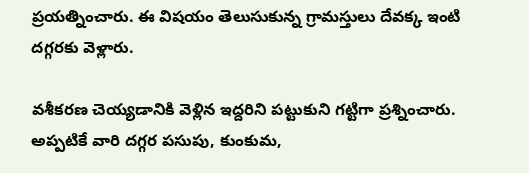ప్రయత్నించారు. ఈ విషయం తెలుసుకున్న గ్రామస్తులు దేవక్క ఇంటి దగ్గరకు వెళ్లారు.

వశీకరణ చెయ్యడానికి వెళ్లిన ఇద్దరిని పట్టుకుని గట్టిగా ప్రశ్నించారు. అప్పటికే వారి దగ్గర పసుపు, కుంకుమ,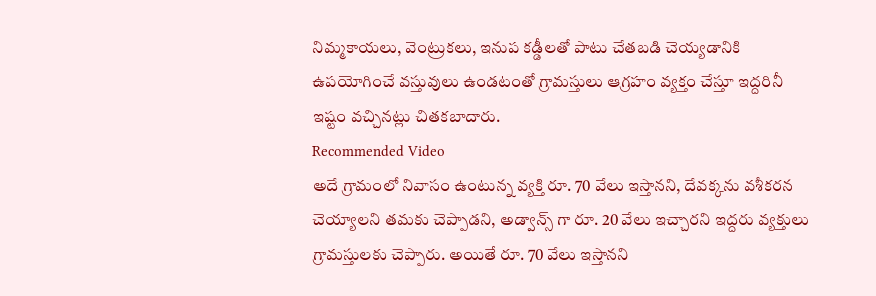నిమ్మకాయలు, వెంట్రుకలు, ఇనుప కడ్డీలతో పాటు చేతబడి చెయ్యడానికి ఉపయోగించే వస్తువులు ఉండటంతో గ్రామస్తులు ఆగ్రహం వ్యక్తం చేస్తూ ఇద్దరినీ ఇష్టం వచ్చినట్లు చితకబాదారు.
Recommended Video
అదే గ్రామంలో నివాసం ఉంటున్న వ్యక్తి రూ. 70 వేలు ఇస్తానని, దేవక్కను వశీకరన చెయ్యాలని తమకు చెప్పాడని, అడ్వాన్స్ గా రూ. 20 వేలు ఇచ్చారని ఇద్దరు వ్యక్తులు గ్రామస్తులకు చెప్పారు. అయితే రూ. 70 వేలు ఇస్తానని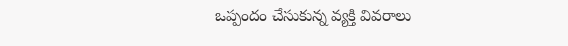ఒప్పందం చేసుకున్న వ్యక్తి వివరాలు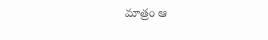మాత్రం ఆ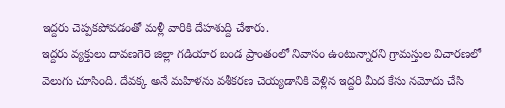ఇద్దరు చెప్పకపోవడంతో మళ్లీ వారికి దేహశుద్ది చేశారు.
ఇద్దరు వ్యక్తులు దావణగెరె జిల్లా గడియార బండ ప్రాంతంలో నివాసం ఉంటున్నారని గ్రామస్తుల విచారణలో వెలుగు చూసింది. దేవక్క అనే మహిళను వశీకరణ చెయ్యడానికి వెళ్లిన ఇద్దరి మీద కేసు నమోదు చేసి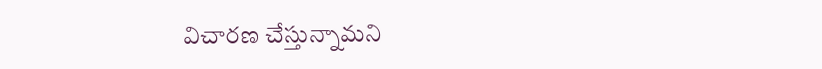విచారణ చేస్తున్నామని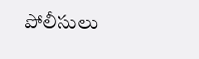పోలీసులు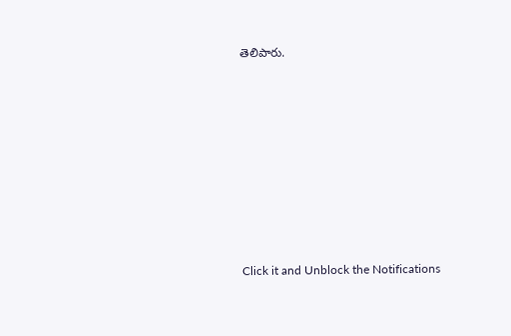తెలిపారు.












Click it and Unblock the Notifications